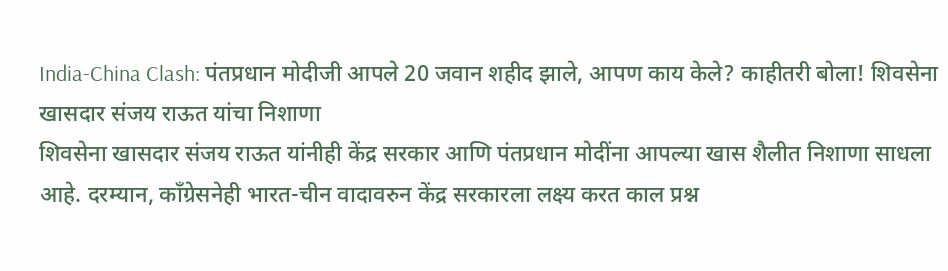India-China Clash: पंतप्रधान मोदीजी आपले 20 जवान शहीद झाले, आपण काय केले? काहीतरी बोला! शिवसेना खासदार संजय राऊत यांचा निशाणा
शिवसेना खासदार संजय राऊत यांनीही केंद्र सरकार आणि पंतप्रधान मोदींना आपल्या खास शैलीत निशाणा साधला आहे. दरम्यान, काँग्रेसनेही भारत-चीन वादावरुन केंद्र सरकारला लक्ष्य करत काल प्रश्न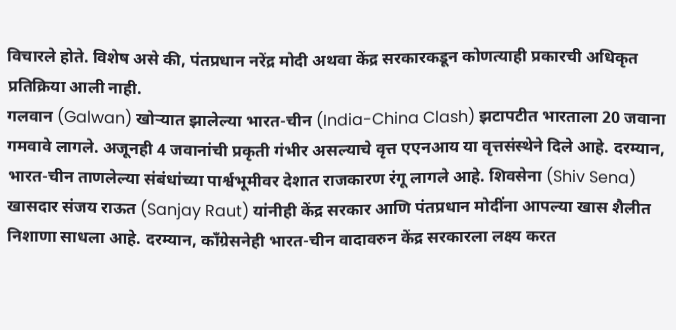विचारले होते. विशेष असे की, पंतप्रधान नरेंद्र मोदी अथवा केंद्र सरकारकडून कोणत्याही प्रकारची अधिकृत प्रतिक्रिया आली नाही.
गलवान (Galwan) खोऱ्यात झालेल्या भारत-चीन (India-China Clash) झटापटीत भारताला 20 जवाना गमवावे लागले. अजूनही 4 जवानांची प्रकृती गंभीर असल्याचे वृत्त एएनआय या वृत्तसंस्थेने दिले आहे. दरम्यान, भारत-चीन ताणलेल्या संबंधांच्या पार्श्वभूमीवर देशात राजकारण रंगू लागले आहे. शिवसेना (Shiv Sena) खासदार संजय राऊत (Sanjay Raut) यांनीही केंद्र सरकार आणि पंतप्रधान मोदींना आपल्या खास शैलीत निशाणा साधला आहे. दरम्यान, काँग्रेसनेही भारत-चीन वादावरुन केंद्र सरकारला लक्ष्य करत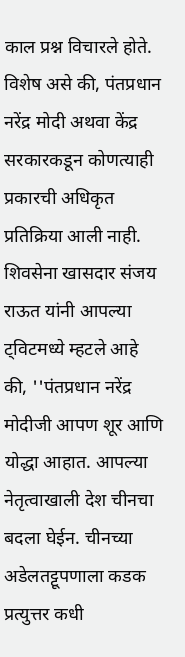काल प्रश्न विचारले होते. विशेष असे की, पंतप्रधान नरेंद्र मोदी अथवा केंद्र सरकारकडून कोणत्याही प्रकारची अधिकृत प्रतिक्रिया आली नाही.
शिवसेना खासदार संजय राऊत यांनी आपल्या ट्विटमध्ये म्हटले आहे की, ''पंतप्रधान नरेंद्र मोदीजी आपण शूर आणि योद्धा आहात. आपल्या नेतृत्वाखाली देश चीनचा बदला घेईन. चीनच्या अडेलतट्टूपणाला कडक प्रत्युत्तर कधी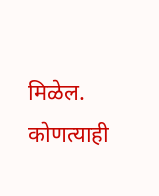मिळेल. कोणत्याही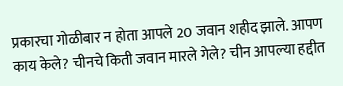प्रकारचा गोळीबार न होता आपले 20 जवान शहीद झाले. आपण काय केले? चीनचे किती जवान मारले गेले? चीन आपल्या हद्दीत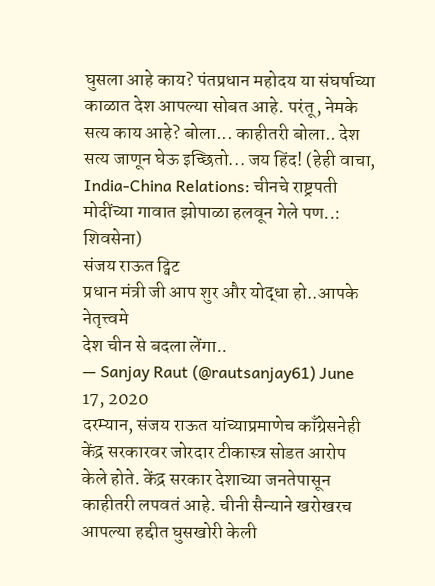घुसला आहे काय? पंतप्रधान महोदय या संघर्षाच्या काळात देश आपल्या सोबत आहे. परंतू, नेमके सत्य काय आहे? बोला... काहीतरी बोला.. देश सत्य जाणून घेऊ इच्छितो... जय हिंद! (हेही वाचा, India-China Relations: चीनचे राष्ट्रपती मोदींच्या गावात झोपाळा हलवून गेले पण..: शिवसेना)
संजय राऊत ट्विट
प्रधान मंत्री जी आप शुर और योद्धा हो..आपके नेतृत्त्वमे
देश चीन से बदला लेंगा..
— Sanjay Raut (@rautsanjay61) June 17, 2020
दरम्यान, संजय राऊत यांच्याप्रमाणेच काँग्रेसनेही केंद्र सरकारवर जोरदार टीकास्त्र सोडत आरोप केले होते. केंद्र सरकार देशाच्या जनतेपासून काहीतरी लपवतं आहे. चीनी सैन्याने खरोखरच आपल्या हद्दीत घुसखोरी केली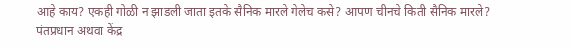आहे काय? एकही गोळी न झाडली जाता इतके सैनिक मारले गेलेच कसे? आपण चीनचे किती सैनिक मारले? पंतप्रधान अथवा केंद्र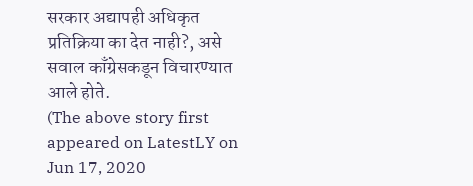सरकार अद्यापही अधिकृत प्रतिक्रिया का देत नाही?, असे सवाल काँग्रेसकडून विचारण्यात आले होते.
(The above story first appeared on LatestLY on Jun 17, 2020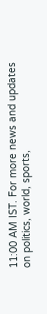11:00 AM IST. For more news and updates on politics, world, sports,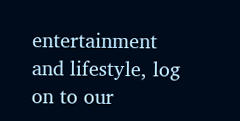entertainment and lifestyle, log on to our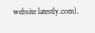website latestly.com).